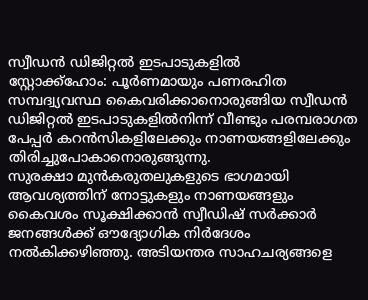സ്വീഡൻ ഡിജിറ്റൽ ഇടപാടുകളിൽ
സ്റ്റോക്ക്ഹോം: പൂർണമായും പണരഹിത സമ്പദ്വ്യവസ്ഥ കൈവരിക്കാനൊരുങ്ങിയ സ്വീഡൻ ഡിജിറ്റൽ ഇടപാടുകളിൽനിന്ന് വീണ്ടും പരമ്പരാഗത പേപ്പർ കറൻസികളിലേക്കും നാണയങ്ങളിലേക്കും തിരിച്ചുപോകാനൊരുങ്ങുന്നു.
സുരക്ഷാ മുൻകരുതലുകളുടെ ഭാഗമായി ആവശ്യത്തിന് നോട്ടുകളും നാണയങ്ങളും കൈവശം സൂക്ഷിക്കാൻ സ്വീഡിഷ് സർക്കാർ ജനങ്ങൾക്ക് ഔദ്യോഗിക നിർദേശം നൽകിക്കഴിഞ്ഞു. അടിയന്തര സാഹചര്യങ്ങളെ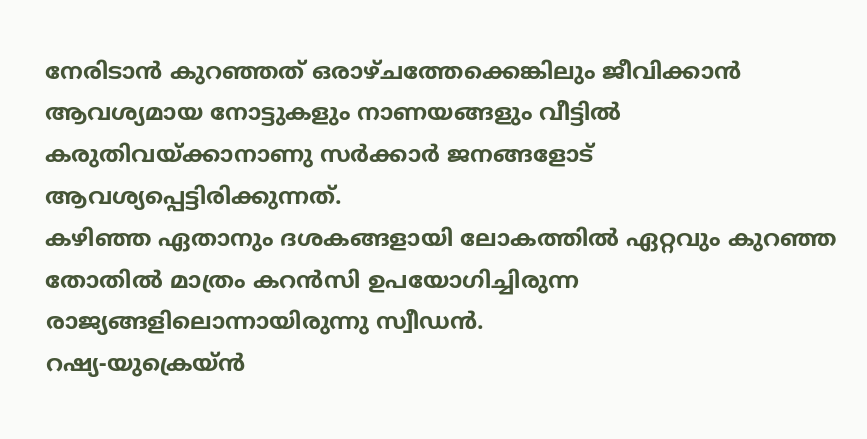നേരിടാൻ കുറഞ്ഞത് ഒരാഴ്ചത്തേക്കെങ്കിലും ജീവിക്കാൻ ആവശ്യമായ നോട്ടുകളും നാണയങ്ങളും വീട്ടിൽ കരുതിവയ്ക്കാനാണു സർക്കാർ ജനങ്ങളോട് ആവശ്യപ്പെട്ടിരിക്കുന്നത്.
കഴിഞ്ഞ ഏതാനും ദശകങ്ങളായി ലോകത്തിൽ ഏറ്റവും കുറഞ്ഞ തോതിൽ മാത്രം കറൻസി ഉപയോഗിച്ചിരുന്ന രാജ്യങ്ങളിലൊന്നായിരുന്നു സ്വീഡൻ.
റഷ്യ-യുക്രെയ്ൻ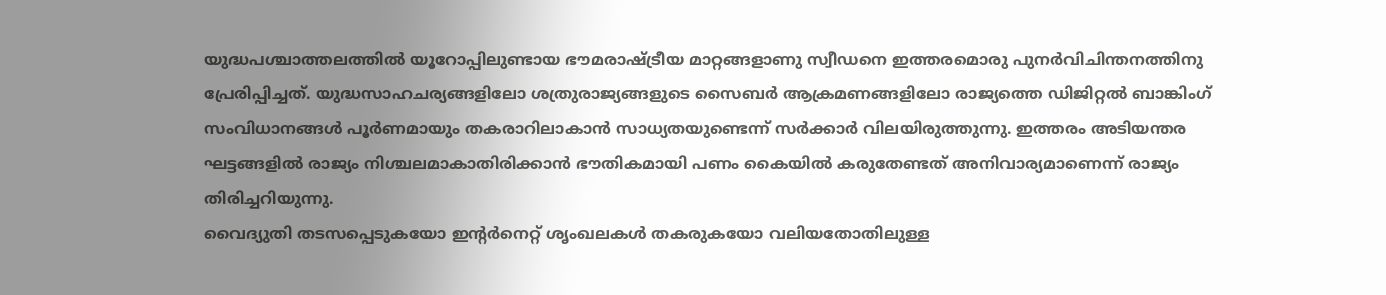യുദ്ധപശ്ചാത്തലത്തിൽ യൂറോപ്പിലുണ്ടായ ഭൗമരാഷ്ട്രീയ മാറ്റങ്ങളാണു സ്വീഡനെ ഇത്തരമൊരു പുനർവിചിന്തനത്തിനു പ്രേരിപ്പിച്ചത്. യുദ്ധസാഹചര്യങ്ങളിലോ ശത്രുരാജ്യങ്ങളുടെ സൈബർ ആക്രമണങ്ങളിലോ രാജ്യത്തെ ഡിജിറ്റൽ ബാങ്കിംഗ് സംവിധാനങ്ങൾ പൂർണമായും തകരാറിലാകാൻ സാധ്യതയുണ്ടെന്ന് സർക്കാർ വിലയിരുത്തുന്നു. ഇത്തരം അടിയന്തര ഘട്ടങ്ങളിൽ രാജ്യം നിശ്ചലമാകാതിരിക്കാൻ ഭൗതികമായി പണം കൈയിൽ കരുതേണ്ടത് അനിവാര്യമാണെന്ന് രാജ്യം തിരിച്ചറിയുന്നു.
വൈദ്യുതി തടസപ്പെടുകയോ ഇന്റർനെറ്റ് ശൃംഖലകൾ തകരുകയോ വലിയതോതിലുള്ള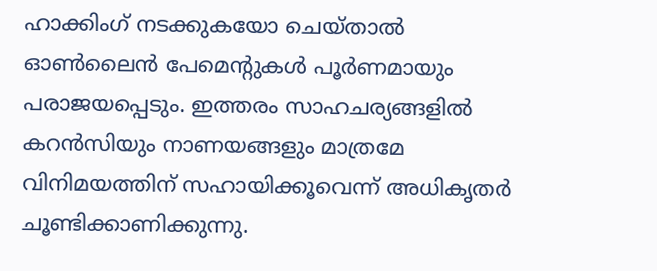ഹാക്കിംഗ് നടക്കുകയോ ചെയ്താൽ ഓൺലൈൻ പേമെന്റുകൾ പൂർണമായും പരാജയപ്പെടും. ഇത്തരം സാഹചര്യങ്ങളിൽ കറൻസിയും നാണയങ്ങളും മാത്രമേ വിനിമയത്തിന് സഹായിക്കൂവെന്ന് അധികൃതർ ചൂണ്ടിക്കാണിക്കുന്നു.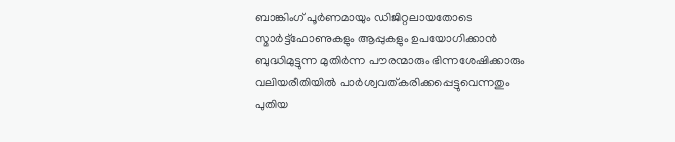ബാങ്കിംഗ് പൂർണമായും ഡിജിറ്റലായതോടെ സ്മാർട്ട്ഫോണുകളും ആപ്പുകളും ഉപയോഗിക്കാൻ ബുദ്ധിമുട്ടുന്ന മുതിർന്ന പൗരന്മാരും ഭിന്നശേഷിക്കാരും വലിയരീതിയിൽ പാർശ്വവത്കരിക്കപ്പെട്ടുവെന്നതും പുതിയ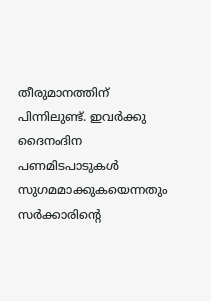തീരുമാനത്തിന് പിന്നിലുണ്ട്. ഇവർക്കു ദൈനംദിന പണമിടപാടുകൾ സുഗമമാക്കുകയെന്നതും സർക്കാരിന്റെ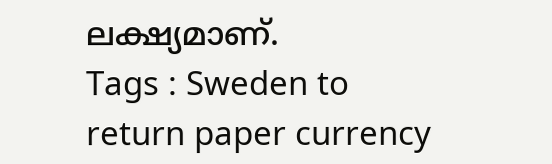ലക്ഷ്യമാണ്.
Tags : Sweden to return paper currency